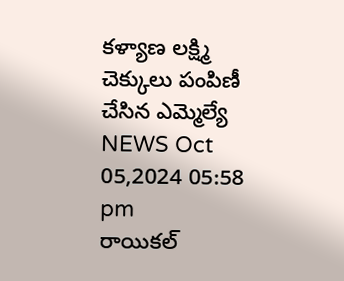కళ్యాణ లక్ష్మి చెక్కులు పంపిణీ చేసిన ఎమ్మెల్యే
NEWS Oct 05,2024 05:58 pm
రాయికల్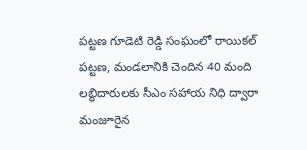పట్టణ గూడెటి రెడ్డి సంఘంలో రాయికల్ పట్టణ, మండలానికి చెందిన 40 మంది లబ్ధిదారులకు సీఎం సహాయ నిధి ద్వారా మంజూరైన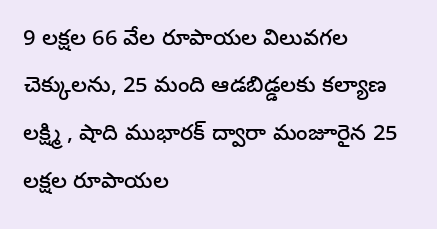9 లక్షల 66 వేల రూపాయల విలువగల చెక్కులను, 25 మంది ఆడబిడ్డలకు కల్యాణ లక్ష్మి , షాది ముభారక్ ద్వారా మంజూరైన 25 లక్షల రూపాయల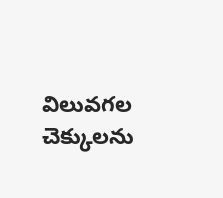విలువగల చెక్కులను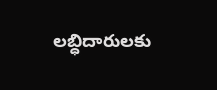లబ్ధిదారులకు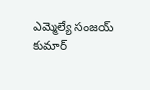ఎమ్మెల్యే సంజయ్ కుమార్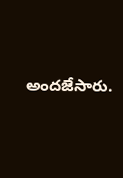అందజేసారు.